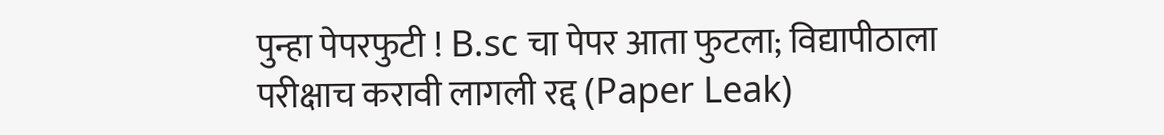पुन्हा पेपरफुटी ! B.sc चा पेपर आता फुटला; विद्यापीठाला परीक्षाच करावी लागली रद्द (Paper Leak)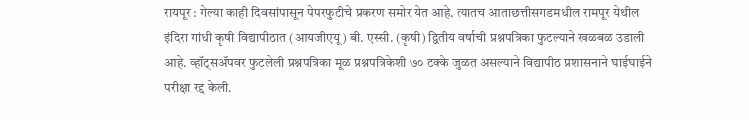रायपूर : गेल्या काही दिवसांपासून पेपरफुटीचे प्रकरण समोर येत आहे. त्यातच आताछत्तीसगडमधील रामपूर येथील इंदिरा गांधी कृषी विद्यापीठात (आयजीएयू) बी. एस्सी. (कृषी) द्वितीय वर्षाची प्रश्नपत्रिका फुटल्याने खळबळ उडाली आहे. व्हॉट्सॲपवर फुटलेली प्रश्नपत्रिका मूळ प्रश्नपत्रिकेशी ७० टक्के जुळत असल्याने विद्यापीठ प्रशासनाने घाईघाईने परीक्षा रद्द केली.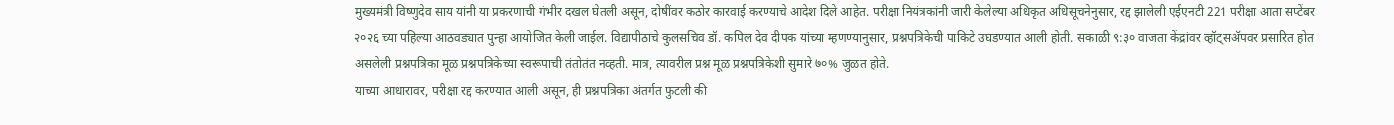मुख्यमंत्री विष्णुदेव साय यांनी या प्रकरणाची गंभीर दखल घेतली असून, दोषींवर कठोर कारवाई करण्याचे आदेश दिले आहेत. परीक्षा नियंत्रकांनी जारी केलेल्या अधिकृत अधिसूचनेनुसार, रद्द झालेली एईएनटी 221 परीक्षा आता सप्टेंबर २०२६ च्या पहिल्या आठवड्यात पुन्हा आयोजित केली जाईल. विद्यापीठाचे कुलसचिव डॉ. कपिल देव दीपक यांच्या म्हणण्यानुसार, प्रश्नपत्रिकेची पाकिटे उघडण्यात आली होती. सकाळी ९:३० वाजता केंद्रांवर व्हॉट्सॲपवर प्रसारित होत असलेली प्रश्नपत्रिका मूळ प्रश्नपत्रिकेच्या स्वरूपाची तंतोतंत नव्हती. मात्र, त्यावरील प्रश्न मूळ प्रश्नपत्रिकेशी सुमारे ७०% जुळत होते.
याच्या आधारावर, परीक्षा रद्द करण्यात आली असून, ही प्रश्नपत्रिका अंतर्गत फुटली की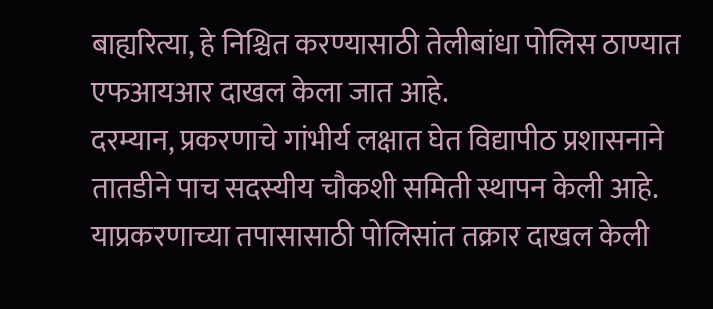बाह्यरित्या, हे निश्चित करण्यासाठी तेलीबांधा पोलिस ठाण्यात एफआयआर दाखल केला जात आहे.
दरम्यान, प्रकरणाचे गांभीर्य लक्षात घेत विद्यापीठ प्रशासनाने तातडीने पाच सदस्यीय चौकशी समिती स्थापन केली आहे. याप्रकरणाच्या तपासासाठी पोलिसांत तक्रार दाखल केली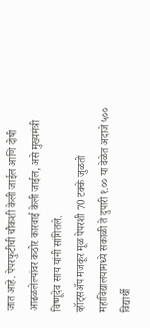जात आहे. पेपरफुटीची चौकशी केली जाईल आणि दोषी आढळलेल्यांवर कठोर कारवाई केली जाईल, असे मुख्यमंत्री विष्णूदेव साय यांनी सांगितले.
व्हॉट्सॲप मजकूर मूळ पेपरशी 70 टक्के जुळतो
महाविद्यालयामध्ये सकाळी ते दुपारी १.०० या वेळेत अदाजे ५०० विद्यार्थी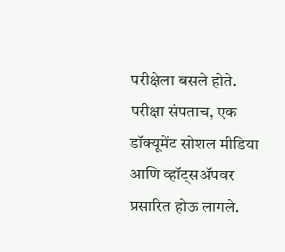परीक्षेला बसले होते. परीक्षा संपताच, एक डॉक्यूमेंट सोशल मीडिया आणि व्हॉट्सॲपवर प्रसारित होऊ लागले.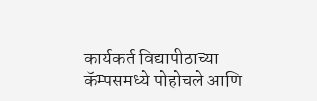कार्यकर्त विद्यापीठाच्या कॅम्पसमध्ये पोहोचले आणि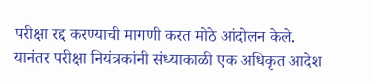परीक्षा रद्द करण्याची मागणी करत मोठे आंदोलन केले. यानंतर परीक्षा नियंत्रकांनी संध्याकाळी एक अधिकृत आदेश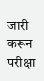जारी करून परीक्षा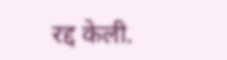रद्द केली.